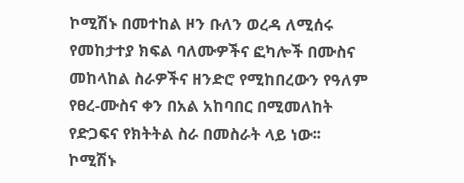ኮሚሽኑ በመተከል ዞን ቡለን ወረዳ ለሚሰሩ የመከታተያ ክፍል ባለሙዎችና ፎካሎች በሙስና መከላከል ስራዎችና ዘንድሮ የሚከበረውን የዓለም የፀረ-ሙስና ቀን በአል አከባበር በሚመለከት የድጋፍና የክትትል ስራ በመስራት ላይ ነው፡፡
ኮሚሽኑ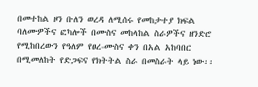በመተከል ዞን ቡለን ወረዳ ለሚሰሩ የመከታተያ ክፍል ባለሙዎችና ፎካሎች በሙስና መከላከል ስራዎችና ዘንድሮ የሚከበረውን የዓለም የፀረ-ሙስና ቀን በአል አከባበር በሚመለከት የድጋፍና የክትትል ስራ በመስራት ላይ ነው፡፡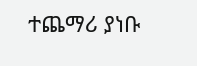ተጨማሪ ያነቡ